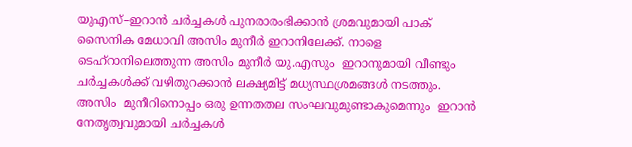യുഎസ്–ഇറാൻ ചര്‍ച്ചകള്‍ പുനരാരംഭിക്കാന്‍ ശ്രമവുമായി പാക്  സൈനിക മേധാവി അസിം മുനീര്‍ ഇറാനിലേക്ക്. നാളെ ടെഹ്റാനിലെത്തുന്ന അസിം മുനീര്‍ യു.എസും  ഇറാനുമായി വീണ്ടും ചര്‍ച്ചകള്‍ക്ക് വഴിതുറക്കാന്‍ ലക്ഷ്യമിട്ട് മധ്യസ്ഥശ്രമങ്ങള്‍ നടത്തും. അസിം  മുനീറിനൊപ്പം ഒരു ഉന്നതതല സംഘവുമുണ്ടാകുമെന്നും  ഇറാൻ നേതൃത്വവുമായി ചർച്ചകൾ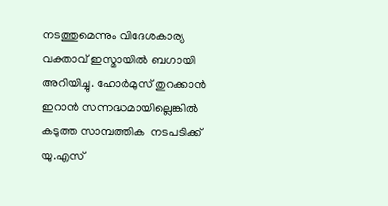നടത്തുമെന്നും വിദേശകാര്യ വക്താവ് ഇസ്മായിൽ ബഗായി  അറിയിച്ചു. ഹോര്‍മുസ് തുറക്കാന്‍ ഇറാന്‍ സന്നദ്ധമായില്ലെങ്കില്‍ കടുത്ത സാമ്പത്തിക  നടപടിക്ക് യു.എസ്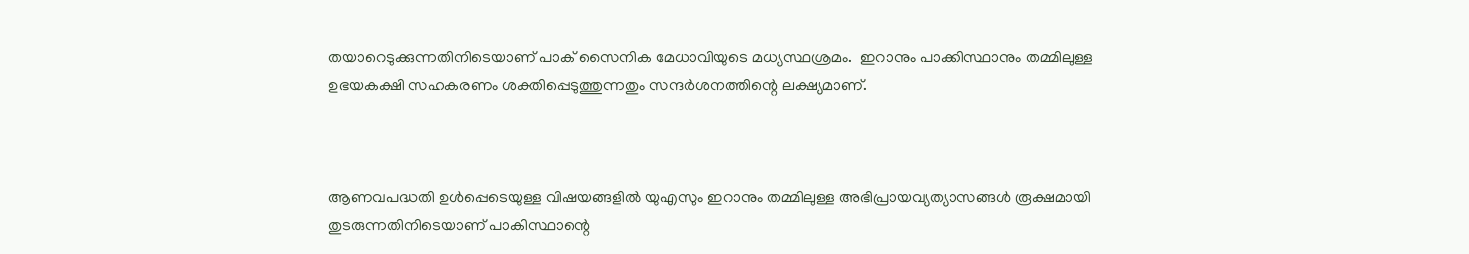തയാറെടുക്കുന്നതിനിടെയാണ് പാക് സൈനിക മേധാവിയുടെ മധ്യസ്ഥശ്രമം.  ഇറാനും പാക്കിസ്ഥാനും തമ്മിലുള്ള ഉഭയകക്ഷി സഹകരണം ശക്തിപ്പെടുത്തുന്നതും സന്ദര്‍ശനത്തിന്റെ ലക്ഷ്യമാണ്.



ആണവപദ്ധതി ഉൾപ്പെടെയുള്ള വിഷയങ്ങളിൽ യുഎസും ഇറാനും തമ്മിലുള്ള അഭിപ്രായവ്യത്യാസങ്ങൾ രൂക്ഷമായി തുടരുന്നതിനിടെയാണ് പാകിസ്ഥാന്റെ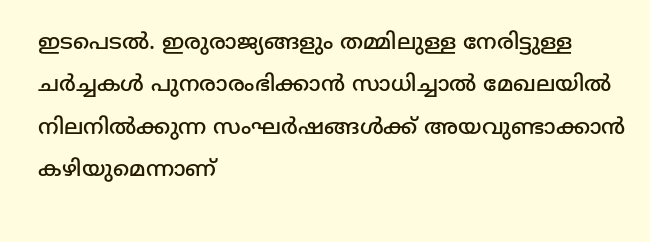ഇടപെടൽ. ഇരുരാജ്യങ്ങളും തമ്മിലുള്ള നേരിട്ടുള്ള ചർച്ചകൾ പുനരാരംഭിക്കാൻ സാധിച്ചാൽ മേഖലയിൽ നിലനിൽക്കുന്ന സംഘർഷങ്ങൾക്ക് അയവുണ്ടാക്കാൻ കഴിയുമെന്നാണ്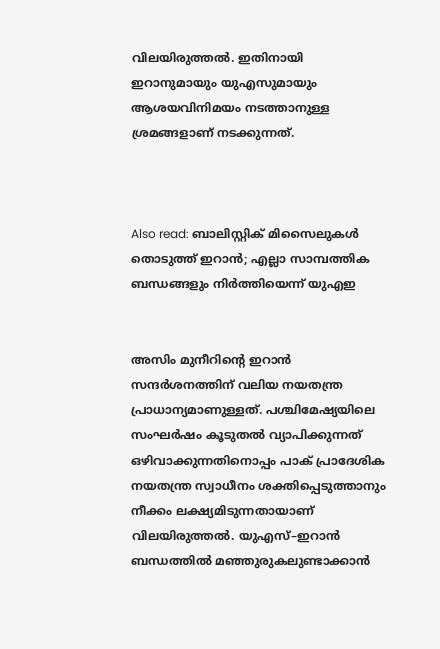വിലയിരുത്തൽ. ഇതിനായി ഇറാനുമായും യുഎസുമായും ആശയവിനിമയം നടത്താനുള്ള ശ്രമങ്ങളാണ് നടക്കുന്നത്.



Also read: ബാലിസ്റ്റിക് മിസൈലുകള്‍ തൊടുത്ത് ഇറാന്‍; എല്ലാ സാമ്പത്തിക ബന്ധങ്ങളും നിര്‍ത്തിയെന്ന് യുഎഇ


അസിം മുനീറിന്റെ ഇറാൻ സന്ദർശനത്തിന് വലിയ നയതന്ത്ര പ്രാധാന്യമാണുള്ളത്. പശ്ചിമേഷ്യയിലെ സംഘർഷം കൂടുതൽ വ്യാപിക്കുന്നത് ഒഴിവാക്കുന്നതിനൊപ്പം പാക് പ്രാദേശിക നയതന്ത്ര സ്വാധീനം ശക്തിപ്പെടുത്താനും നീക്കം ലക്ഷ്യമിടുന്നതായാണ് വിലയിരുത്തൽ. യുഎസ്–ഇറാൻ ബന്ധത്തിൽ മഞ്ഞുരുകലുണ്ടാക്കാൻ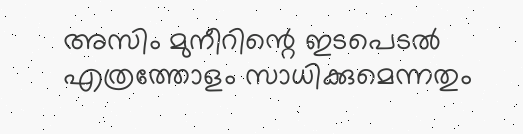അസിം മുനീറിന്റെ ഇടപെടല്‍ എത്രത്തോളം സാധിക്കുമെന്നതും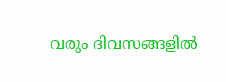വരും ദിവസങ്ങളിൽ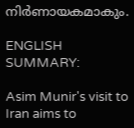നിർണായകമാകും.

ENGLISH SUMMARY:

Asim Munir's visit to Iran aims to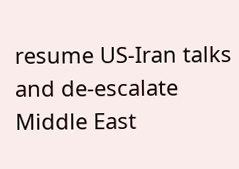resume US-Iran talks and de-escalate Middle East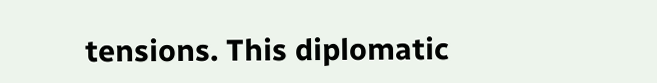tensions. This diplomatic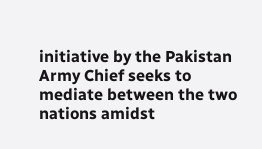initiative by the Pakistan Army Chief seeks to mediate between the two nations amidst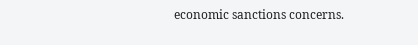economic sanctions concerns.